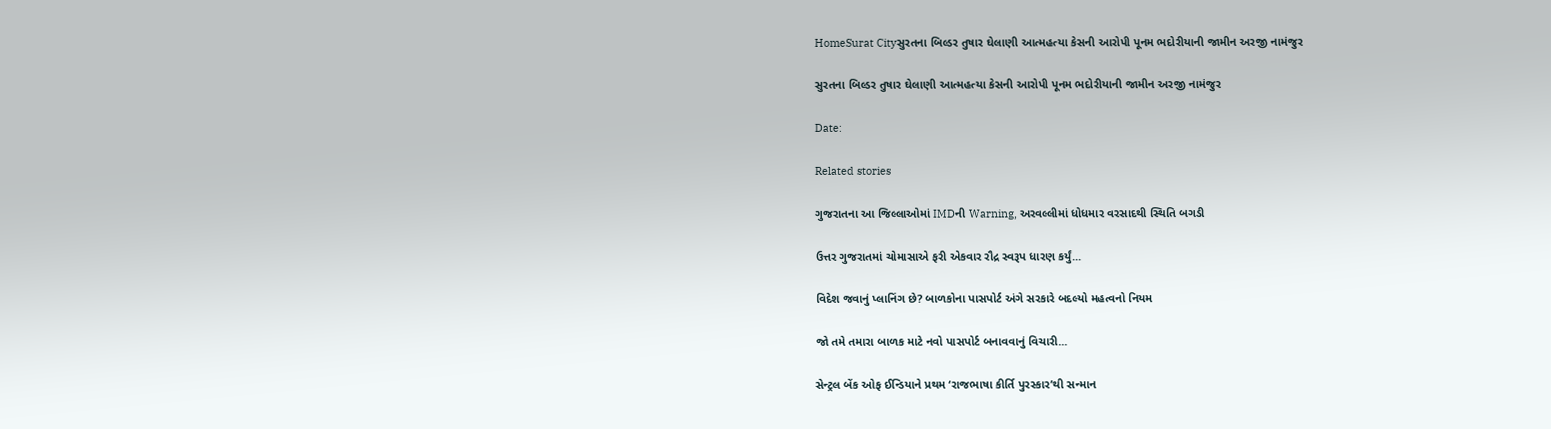HomeSurat Cityસુરતના બિલ્ડર તુષાર ઘેલાણી આત્મહત્યા કેસની આરોપી પૂનમ ભદોરીયાની જામીન અરજી નામંજુર

સુરતના બિલ્ડર તુષાર ઘેલાણી આત્મહત્યા કેસની આરોપી પૂનમ ભદોરીયાની જામીન અરજી નામંજુર

Date:

Related stories

ગુજરાતના આ જિલ્લાઓમાં IMDની Warning, અરવલ્લીમાં ધોધમાર વરસાદથી સ્થિતિ બગડી

ઉત્તર ગુજરાતમાં ચોમાસાએ ફરી એકવાર રૌદ્ર સ્વરૂપ ધારણ કર્યું...

વિદેશ જવાનું પ્લાનિંગ છે? બાળકોના પાસપોર્ટ અંગે સરકારે બદલ્યો મહત્વનો નિયમ

જો તમે તમારા બાળક માટે નવો પાસપોર્ટ બનાવવાનું વિચારી...

સેન્ટ્રલ બેંક ઓફ ઈન્ડિયાને પ્રથમ ‘રાજભાષા કીર્તિ પુરસ્કાર’થી સન્માન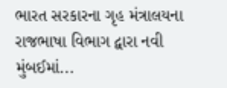ભારત સરકારના ગૃહ મંત્રાલયના રાજભાષા વિભાગ દ્વારા નવી મુંબઈમાં...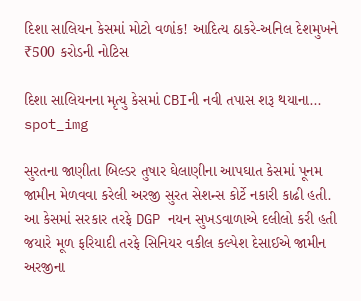દિશા સાલિયન કેસમાં મોટો વળાંક! આદિત્ય ઠાકરે-અનિલ દેશમુખને ₹500 કરોડની નોટિસ

દિશા સાલિયનના મૃત્યુ કેસમાં CBIની નવી તપાસ શરૂ થયાના...
spot_img

સુરતના જાણીતા બિલ્ડર તુષાર ઘેલાણીના આપઘાત કેસમાં પૂનમ જામીન મેળવવા કરેલી અરજી સુરત સેશન્સ કોર્ટે નકારી કાઢી હતી. આ કેસમાં સરકાર તરફે DGP નયન સુખડવાળાએ દલીલો કરી હતી જયારે મૂળ ફરિયાદી તરફે સિનિયર વકીલ કલ્પેશ દેસાઈએ જામીન અરજીના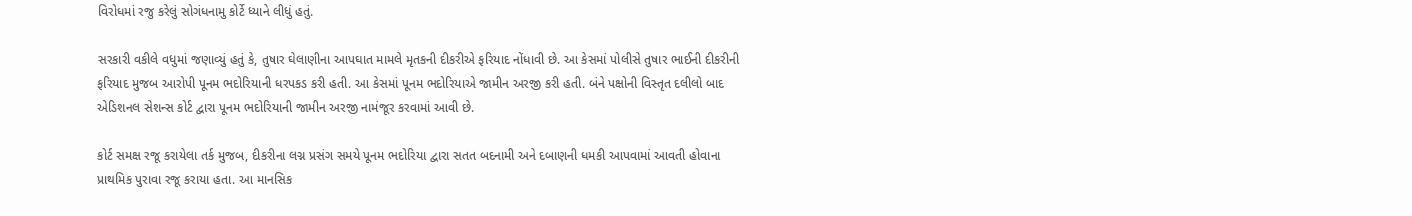વિરોધમાં રજુ કરેલું સોગંધનામુ કોર્ટે ધ્યાને લીધું હતું.

સરકારી વકીલે વધુમાં જણાવ્યું હતું કે, તુષાર ઘેલાણીના આપઘાત મામલે મૃતકની દીકરીએ ફરિયાદ નોંધાવી છે. આ કેસમાં પોલીસે તુષાર ભાઈની દીકરીની ફરિયાદ મુજબ આરોપી પૂનમ ભદોરિયાની ધરપકડ કરી હતી. આ કેસમાં પૂનમ ભદોરિયાએ જામીન અરજી કરી હતી. બંને પક્ષોની વિસ્તૃત દલીલો બાદ એડિશનલ સેશન્સ કોર્ટ દ્વારા પૂનમ ભદોરિયાની જામીન અરજી નામંજૂર કરવામાં આવી છે.

કોર્ટ સમક્ષ રજૂ કરાયેલા તર્ક મુજબ, દીકરીના લગ્ન પ્રસંગ સમયે પૂનમ ભદોરિયા દ્વારા સતત બદનામી અને દબાણની ધમકી આપવામાં આવતી હોવાના પ્રાથમિક પુરાવા રજૂ કરાયા હતા. આ માનસિક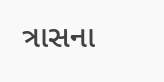ત્રાસના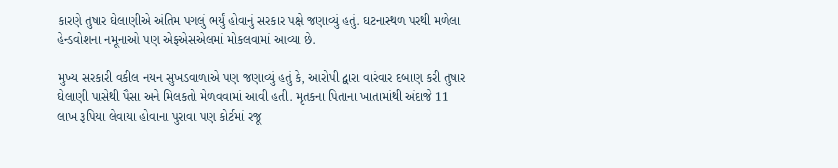કારણે તુષાર ઘેલાણીએ અંતિમ પગલું ભર્યું હોવાનું સરકાર પક્ષે જણાવ્યું હતું. ઘટનાસ્થળ પરથી મળેલા હેન્ડવોશના નમૂનાઓ પણ એફએસએલમાં મોકલવામાં આવ્યા છે.

મુખ્ય સરકારી વકીલ નયન સુખડવાળાએ પણ જણાવ્યું હતું કે, આરોપી દ્વારા વારંવાર દબાણ કરી તુષાર ઘેલાણી પાસેથી પૈસા અને મિલકતો મેળવવામાં આવી હતી. મૃતકના પિતાના ખાતામાંથી અંદાજે 11 લાખ રૂપિયા લેવાયા હોવાના પુરાવા પણ કોર્ટમાં રજૂ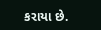કરાયા છે.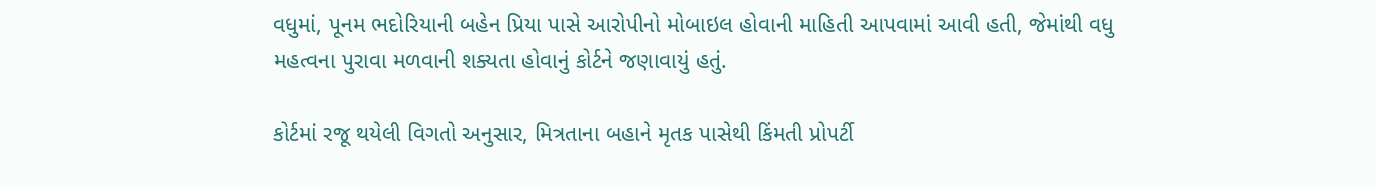વધુમાં, પૂનમ ભદોરિયાની બહેન પ્રિયા પાસે આરોપીનો મોબાઇલ હોવાની માહિતી આપવામાં આવી હતી, જેમાંથી વધુ મહત્વના પુરાવા મળવાની શક્યતા હોવાનું કોર્ટને જણાવાયું હતું.

કોર્ટમાં રજૂ થયેલી વિગતો અનુસાર, મિત્રતાના બહાને મૃતક પાસેથી કિંમતી પ્રોપર્ટી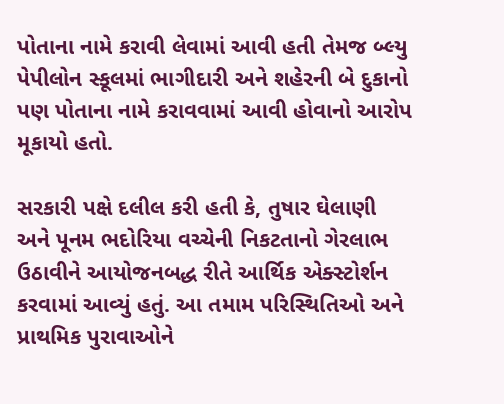પોતાના નામે કરાવી લેવામાં આવી હતી તેમજ બ્લ્યુ પેપીલોન સ્કૂલમાં ભાગીદારી અને શહેરની બે દુકાનો પણ પોતાના નામે કરાવવામાં આવી હોવાનો આરોપ મૂકાયો હતો.

સરકારી પક્ષે દલીલ કરી હતી કે, તુષાર ઘેલાણી અને પૂનમ ભદોરિયા વચ્ચેની નિકટતાનો ગેરલાભ ઉઠાવીને આયોજનબદ્ધ રીતે આર્થિક એક્સ્ટોર્શન કરવામાં આવ્યું હતું. આ તમામ પરિસ્થિતિઓ અને પ્રાથમિક પુરાવાઓને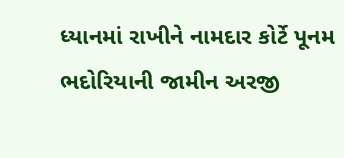ધ્યાનમાં રાખીને નામદાર કોર્ટે પૂનમ ભદોરિયાની જામીન અરજી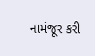નામંજૂર કરી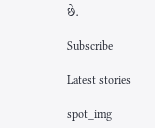છે.

Subscribe

Latest stories

spot_img